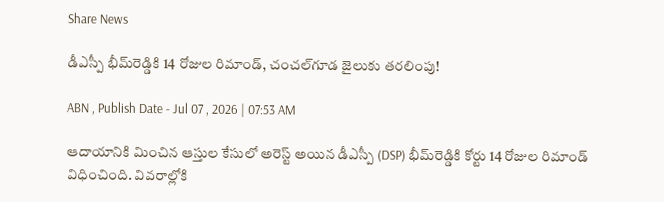Share News

డీఎస్పీ భీమ్‌రెడ్డికి 14 రోజుల రిమాండ్, చంచల్‌గూడ జైలుకు తరలింపు!

ABN , Publish Date - Jul 07 , 2026 | 07:53 AM

ఆదాయానికి మించిన ఆస్తుల కేసులో అరెస్ట్ అయిన డీఎస్పీ (DSP) భీమ్‌రెడ్డికి కోర్టు 14 రోజుల రిమాండ్ విధించింది. వివరాల్లోకి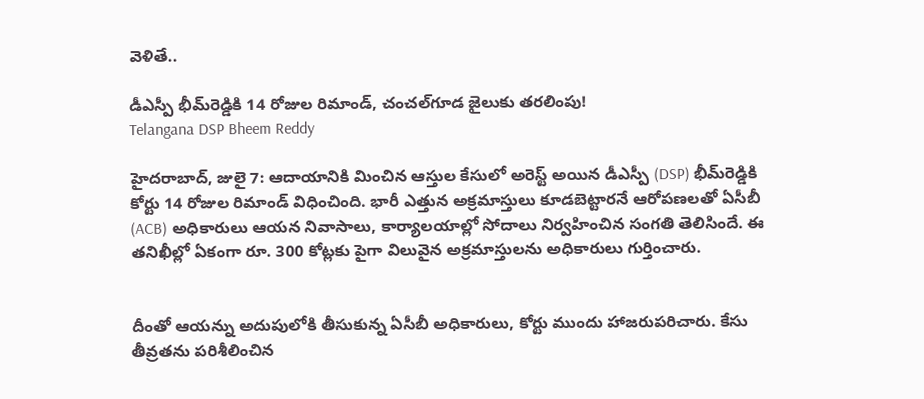వెళితే..

డీఎస్పీ భీమ్‌రెడ్డికి 14 రోజుల రిమాండ్, చంచల్‌గూడ జైలుకు తరలింపు!
Telangana DSP Bheem Reddy

హైదరాబాద్, జులై 7: ఆదాయానికి మించిన ఆస్తుల కేసులో అరెస్ట్ అయిన డీఎస్పీ (DSP) భీమ్‌రెడ్డికి కోర్టు 14 రోజుల రిమాండ్ విధించింది. భారీ ఎత్తున అక్రమాస్తులు కూడబెట్టారనే ఆరోపణలతో ఏసీబీ (ACB) అధికారులు ఆయన నివాసాలు, కార్యాలయాల్లో సోదాలు నిర్వహించిన సంగతి తెలిసిందే. ఈ తనిఖీల్లో ఏకంగా రూ. 300 కోట్లకు పైగా విలువైన అక్రమాస్తులను అధికారులు గుర్తించారు.


దీంతో ఆయన్ను అదుపులోకి తీసుకున్న ఏసీబీ అధికారులు, కోర్టు ముందు హాజరుపరిచారు. కేసు తీవ్రతను పరిశీలించిన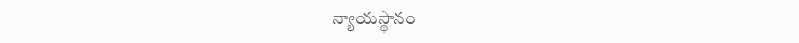న్యాయస్థానం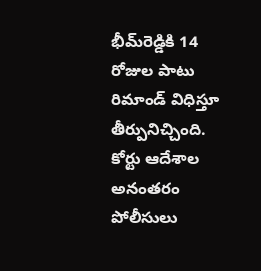భీమ్‌రెడ్డికి 14 రోజుల పాటు రిమాండ్ విధిస్తూ తీర్పునిచ్చింది. కోర్టు ఆదేశాల అనంతరం పోలీసులు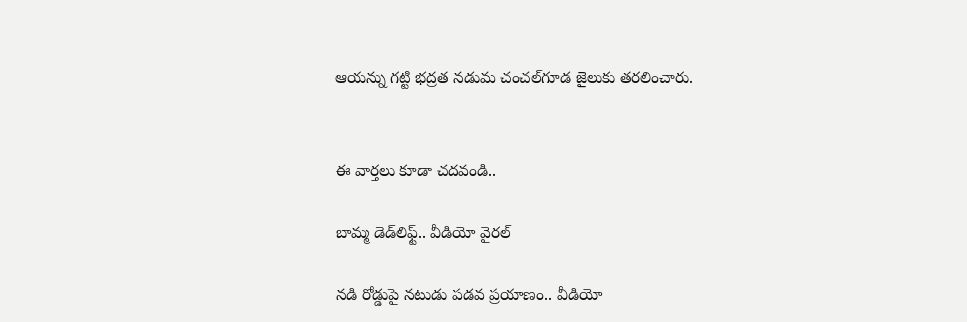ఆయన్ను గట్టి భద్రత నడుమ చంచల్‌గూడ జైలుకు తరలించారు.


ఈ వార్తలు కూడా చదవండి..

బామ్మ డెడ్‌లిఫ్ట్.. వీడియో వైరల్

నడి రోడ్డుపై నటుడు పడవ ప్రయాణం.. వీడియో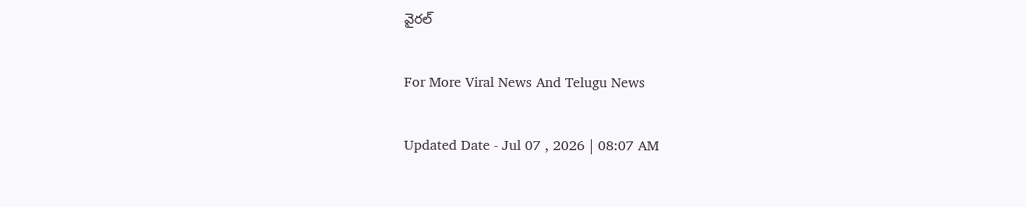వైరల్

For More Viral News And Telugu News

Updated Date - Jul 07 , 2026 | 08:07 AM